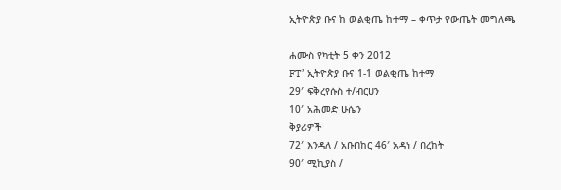ኢትዮጵያ ቡና ከ ወልቂጤ ከተማ – ቀጥታ የውጤት መግለጫ

ሐሙስ የካቲት 5 ቀን 2012
FT’ ኢትዮጵያ ቡና 1-1 ወልቂጤ ከተማ
29′ ፍቅረየሱስ ተ/ብርሀን
10′ አሕመድ ሁሴን
ቅያሪዎች
72′ እንዳለ / አቡበከር 46′ አዳነ / በረከት
90′ ሚኪያስ /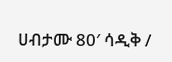ሀብታሙ 80′ ሳዲቅ /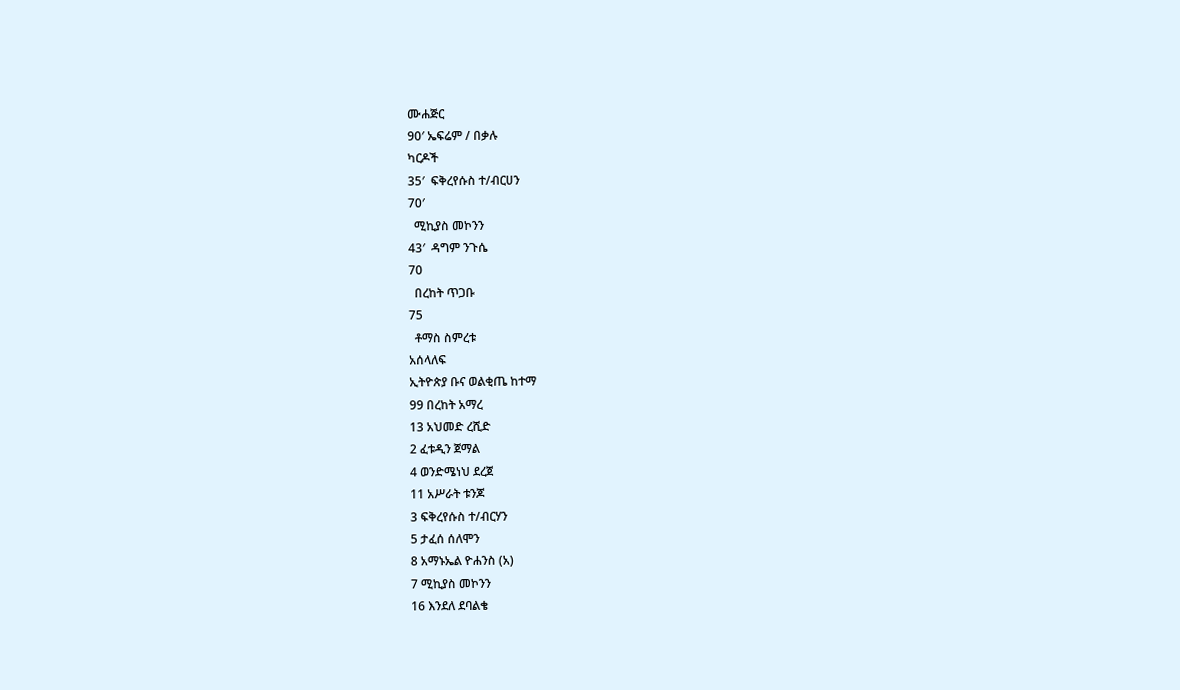ሙሐጅር
90′ ኤፍሬም / በቃሉ
ካርዶች
35′  ፍቅረየሱስ ተ/ብርሀን
70′
  ሚኪያስ መኮንን
43′  ዳግም ንጉሴ
70
  በረከት ጥጋቡ
75
  ቶማስ ስምረቱ
አሰላለፍ
ኢትዮጵያ ቡና ወልቂጤ ከተማ
99 በረከት አማረ
13 አህመድ ረሺድ
2 ፈቱዲን ጀማል
4 ወንድሜነህ ደረጀ
11 አሥራት ቱንጆ
3 ፍቅረየሱስ ተ/ብርሃን
5 ታፈሰ ሰለሞን
8 አማኑኤል ዮሐንስ (አ)
7 ሚኪያስ መኮንን
16 እንደለ ደባልቄ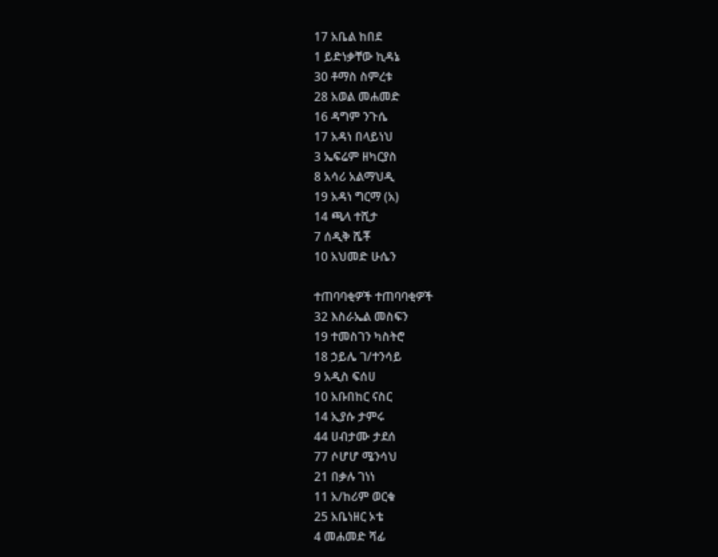17 አቤል ከበደ
1 ይድነቃቸው ኪዳኔ
30 ቶማስ ስምረቱ
28 አወል መሐመድ
16 ዳግም ንጉሴ
17 አዳነ በላይነህ
3 ኤፍሬም ዘካርያስ
8 አሳሪ አልማህዲ
19 አዳነ ግርማ (አ)
14 ጫላ ተሺታ
7 ሰዲቅ ሼቾ
10 አህመድ ሁሴን

ተጠባባቂዎች ተጠባባቂዎች
32 እስራኤል መስፍን
19 ተመስገን ካስትሮ
18 ኃይሌ ገ/ተንሳይ
9 አዲስ ፍሰሀ
10 አቡበከር ናስር
14 ኢያሱ ታምሩ
44 ሀብታሙ ታደሰ
77 ሶሆሆ ሜንሳህ
21 በቃሉ ገነነ
11 አ/ከሪም ወርቁ
25 አቤነዘር ኦቴ
4 መሐመድ ሻፊ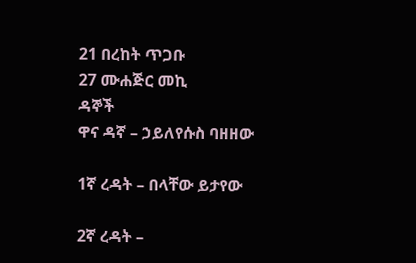21 በረከት ጥጋቡ
27 ሙሐጅር መኪ
ዳኞች
ዋና ዳኛ – ኃይለየሱስ ባዘዘው

1ኛ ረዳት – በላቸው ይታየው

2ኛ ረዳት –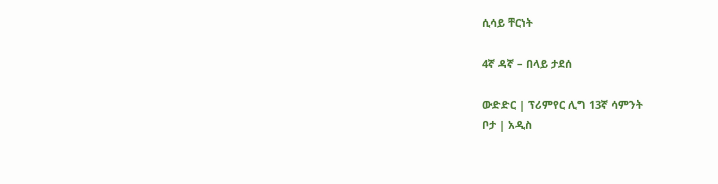ሲሳይ ቸርነት

4ኛ ዳኛ – በላይ ታደሰ

ውድድር | ፕሪምየር ሊግ 13ኛ ሳምንት
ቦታ | አዲስ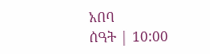አበባ
ሰዓት | 10:00